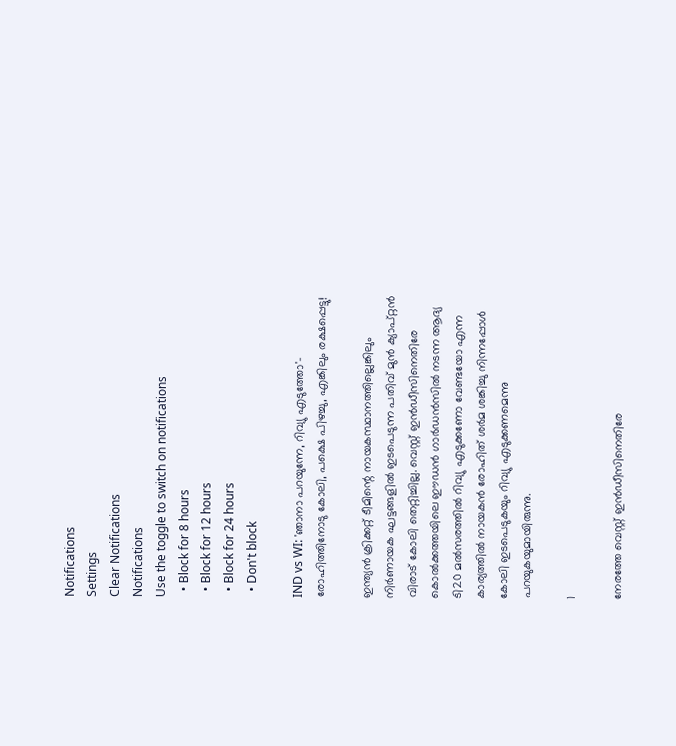Notifications
Settings
Clear Notifications
Notifications
Use the toggle to switch on notifications
  • Block for 8 hours
  • Block for 12 hours
  • Block for 24 hours
  • Don't block

IND vs WI: 'ഞാനാ പറയുന്നേ, റിവ്യു എടുത്തോ'- രോഹിത്തിനോടു കോലി, പക്ഷെ പിഴച്ചു, എങ്കിലും രക്ഷപ്പെട്ടു!

ഇന്ത്യന്‍ ക്രിക്കറ്റ് ടീമിന്റെ നായകസ്ഥാനത്തില്ലെങ്കിലും നിര്‍ണായക ഘട്ടങ്ങളില്‍ ഇടപെടുന്ന പതിവ് മുന്‍ ക്യാപ്റ്റന്‍ വിരാട് കോലി തെറ്റിച്ചില്ല. വെസ്റ്റ് ഇന്‍ഡീസിനെതിരേ കൊല്‍ക്കത്തയിലെ ഈഡന്‍ ഗാര്‍ഡന്‍സില്‍ നടന്ന ആദ്യ ടി20 മല്‍സരത്തില്‍ റിവ്യു എടുക്കണോ വേണ്ടയോ എന്ന കാര്യത്തില്‍ നായകന്‍ രോഹിത് ശര്‍മ ശങ്കിച്ചു നിന്നപ്പോള്‍ കോലി ഇടപെടുകയും റിവ്യു എടുക്കണമെന്നു പറയുകയുമായിരുന്നു.

1

നേരത്തേ വെസ്റ്റ് ഇന്‍ഡീസിനെതിരേ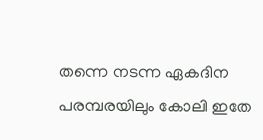തന്നെ നടന്ന ഏകദിന പരമ്പരയിലും കോലി ഇതേ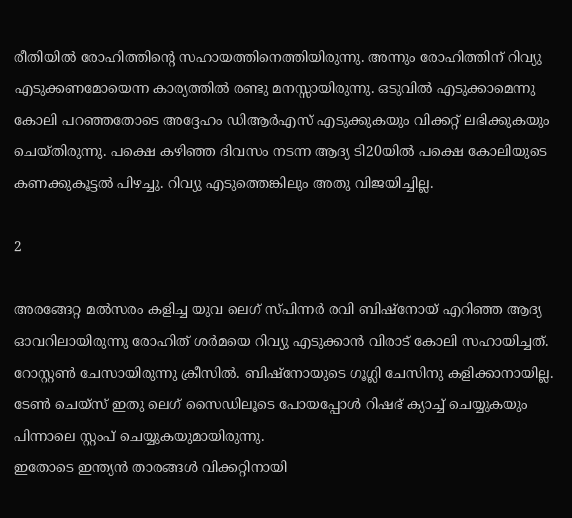രീതിയില്‍ രോഹിത്തിന്റെ സഹായത്തിനെത്തിയിരുന്നു. അന്നും രോഹിത്തിന് റിവ്യു എടുക്കണമോയെന്ന കാര്യത്തില്‍ രണ്ടു മനസ്സായിരുന്നു. ഒടുവില്‍ എടുക്കാമെന്നു കോലി പറഞ്ഞതോടെ അദ്ദേഹം ഡിആര്‍എസ് എടുക്കുകയും വിക്കറ്റ് ലഭിക്കുകയും ചെയ്തിരുന്നു. പക്ഷെ കഴിഞ്ഞ ദിവസം നടന്ന ആദ്യ ടി20യില്‍ പക്ഷെ കോലിയുടെ കണക്കുകൂട്ടല്‍ പിഴച്ചു. റിവ്യു എടുത്തെങ്കിലും അതു വിജയിച്ചില്ല.

2

അരങ്ങേറ്റ മല്‍സരം കളിച്ച യുവ ലെഗ് സ്പിന്നര്‍ രവി ബിഷ്‌നോയ് എറിഞ്ഞ ആദ്യ ഓവറിലായിരുന്നു രോഹിത് ശര്‍മയെ റിവ്യു എടുക്കാന്‍ വിരാട് കോലി സഹായിച്ചത്. റോസ്റ്റണ്‍ ചേസായിരുന്നു ക്രീസില്‍. ബിഷ്‌നോയുടെ ഗൂഗ്ലി ചേസിനു കളിക്കാനായില്ല. ടേണ്‍ ചെയ്‌സ് ഇതു ലെഗ് സൈഡിലൂടെ പോയപ്പോള്‍ റിഷഭ് ക്യാച്ച് ചെയ്യുകയും പിന്നാലെ സ്റ്റംപ് ചെയ്യുകയുമായിരുന്നു.
ഇതോടെ ഇന്ത്യന്‍ താരങ്ങള്‍ വിക്കറ്റിനായി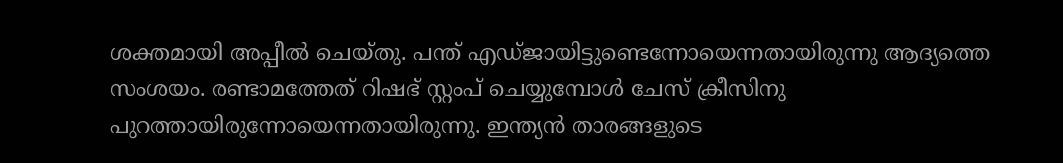ശക്തമായി അപ്പീല്‍ ചെയ്തു. പന്ത് എഡ്ജായിട്ടുണ്ടെന്നോയെന്നതായിരുന്നു ആദ്യത്തെ സംശയം. രണ്ടാമത്തേത് റിഷഭ് സ്റ്റംപ് ചെയ്യുമ്പോള്‍ ചേസ് ക്രീസിനു പുറത്തായിരുന്നോയെന്നതായിരുന്നു. ഇന്ത്യന്‍ താരങ്ങളുടെ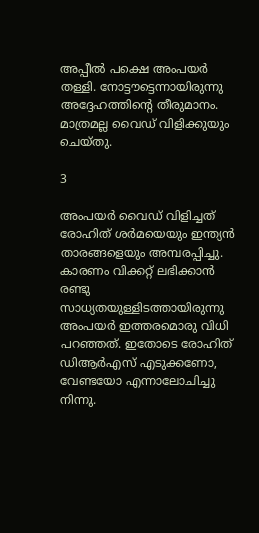അപ്പീല്‍ പക്ഷെ അംപയര്‍ തള്ളി. നോട്ടൗട്ടെന്നായിരുന്നു അദ്ദേഹത്തിന്റെ തീരുമാനം. മാത്രമല്ല വൈഡ് വിളിക്കുയും ചെയ്തു.

3

അംപയര്‍ വൈഡ് വിളിച്ചത് രോഹിത് ശര്‍മയെയും ഇന്ത്യന്‍ താരങ്ങളെയും അമ്പരപ്പിച്ചു. കാരണം വിക്കറ്റ് ലഭിക്കാന്‍ രണ്ടു സാധ്യതയുള്ളിടത്തായിരുന്നു അംപയര്‍ ഇത്തരമൊരു വിധി പറഞ്ഞത്. ഇതോടെ രോഹിത് ഡിആര്‍എസ് എടുക്കണോ, വേണ്ടയോ എന്നാലോചിച്ചു നിന്നു.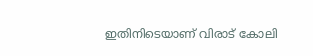ഇതിനിടെയാണ് വിരാട് കോലി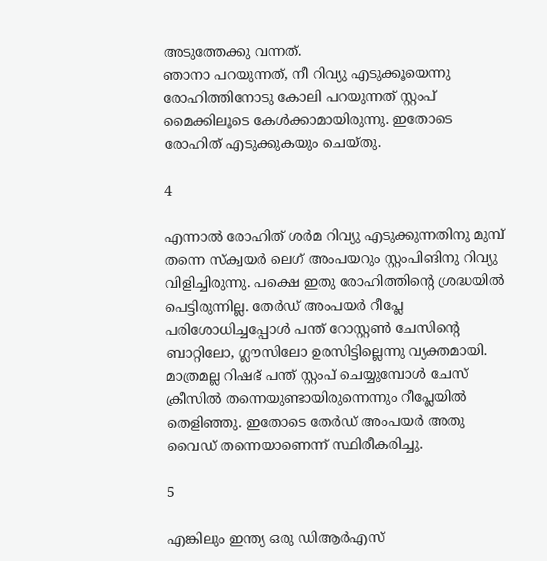അടുത്തേക്കു വന്നത്.
ഞാനാ പറയുന്നത്, നീ റിവ്യു എടുക്കൂയെന്നു രോഹിത്തിനോടു കോലി പറയുന്നത് സ്റ്റംപ് മൈക്കിലൂടെ കേള്‍ക്കാമായിരുന്നു. ഇതോടെ രോഹിത് എടുക്കുകയും ചെയ്തു.

4

എന്നാല്‍ രോഹിത് ശര്‍മ റിവ്യു എടുക്കുന്നതിനു മുമ്പ് തന്നെ സ്‌ക്വയര്‍ ലെഗ് അംപയറും സ്റ്റംപിങിനു റിവ്യു വിളിച്ചിരുന്നു. പക്ഷെ ഇതു രോഹിത്തിന്റെ ശ്രദ്ധയില്‍ പെട്ടിരുന്നില്ല. തേര്‍ഡ് അംപയര്‍ റീപ്ലേ പരിശോധിച്ചപ്പോള്‍ പന്ത് റോസ്റ്റണ്‍ ചേസിന്റെ ബാറ്റിലോ, ഗ്ലൗസിലോ ഉരസിട്ടില്ലെന്നു വ്യക്തമായി. മാത്രമല്ല റിഷഭ് പന്ത് സ്റ്റംപ് ചെയ്യുമ്പോള്‍ ചേസ് ക്രീസില്‍ തന്നെയുണ്ടായിരുന്നെന്നും റീപ്ലേയില്‍ തെളിഞ്ഞു. ഇതോടെ തേര്‍ഡ് അംപയര്‍ അതു വൈഡ് തന്നെയാണെന്ന് സ്ഥിരീകരിച്ചു.

5

എങ്കിലും ഇന്ത്യ ഒരു ഡിആര്‍എസ്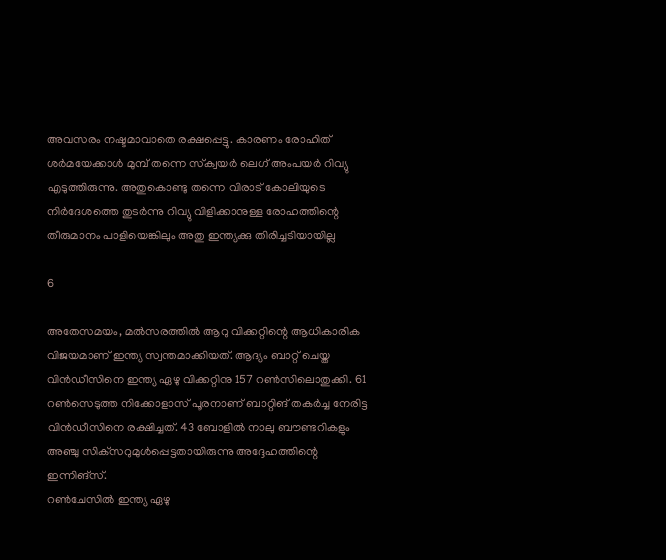അവസരം നഷ്ടമാവാതെ രക്ഷപ്പെട്ടു. കാരണം രോഹിത് ശര്‍മയേക്കാള്‍ മുമ്പ് തന്നെ സ്‌ക്വയര്‍ ലെഗ് അംപയര്‍ റിവ്യു എടുത്തിരുന്നു. അതുകൊണ്ടു തന്നെ വിരാട് കോലിയുടെ നിര്‍ദേശത്തെ തുടര്‍ന്നു റിവ്യു വിളിക്കാനുള്ള രോഹത്തിന്റെ തീരുമാനം പാളിയെങ്കിലും അതു ഇന്ത്യക്കു തിരിച്ചടിയായില്ല

6

അതേസമയം, മല്‍സരത്തില്‍ ആറു വിക്കറ്റിന്റെ ആധികാരിക വിജയമാണ് ഇന്ത്യ സ്വന്തമാക്കിയത്. ആദ്യം ബാറ്റ് ചെയ്ത വിന്‍ഡീസിനെ ഇന്ത്യ ഏഴു വിക്കറ്റിനു 157 റണ്‍സിലൊതുക്കി. 61 റണ്‍സെടുത്ത നിക്കോളാസ് പൂരനാണ് ബാറ്റിങ് തകര്‍ച്ച നേരിട്ട വിന്‍ഡീസിനെ രക്ഷിച്ചത്. 43 ബോളില്‍ നാലു ബൗണ്ടറികളും അഞ്ചു സിക്‌സറുമുള്‍പ്പെട്ടതായിരുന്നു അദ്ദേഹത്തിന്റെ ഇന്നിങ്‌സ്.
റണ്‍ചേസില്‍ ഇന്ത്യ ഏഴു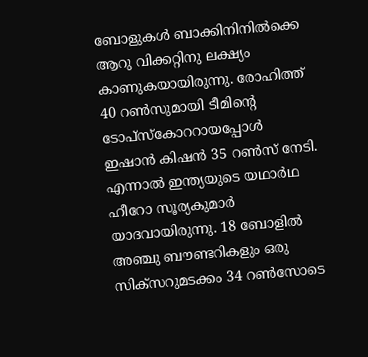ബോളുകള്‍ ബാക്കിനിനില്‍ക്കെ ആറു വിക്കറ്റിനു ലക്ഷ്യം കാണുകയായിരുന്നു. രോഹിത്ത് 40 റണ്‍സുമായി ടീമിന്റെ ടോപ്‌സ്‌കോററായപ്പോള്‍ ഇഷാന്‍ കിഷന്‍ 35 റണ്‍സ് നേടി. എന്നാല്‍ ഇന്ത്യയുടെ യഥാര്‍ഥ ഹീറോ സൂര്യകുമാര്‍ യാദവായിരുന്നു. 18 ബോളില്‍ അഞ്ചു ബൗണ്ടറികളും ഒരു സിക്‌സറുമടക്കം 34 റണ്‍സോടെ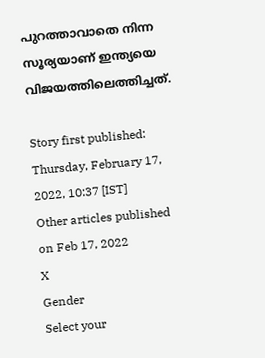പുറത്താവാതെ നിന്ന സൂര്യയാണ് ഇന്ത്യയെ വിജയത്തിലെത്തിച്ചത്.

Story first published: Thursday, February 17, 2022, 10:37 [IST]
Other articles published on Feb 17, 2022
X
Gender
Select your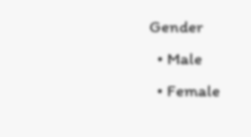Gender
  • Male
  • Female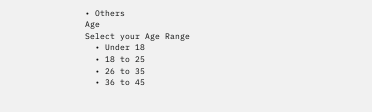• Others
Age
Select your Age Range
  • Under 18
  • 18 to 25
  • 26 to 35
  • 36 to 45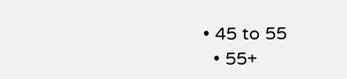• 45 to 55
  • 55+